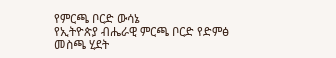የምርጫ ቦርድ ውሳኔ
የኢትዮጵያ ብሔራዊ ምርጫ ቦርድ የድምፅ መስጫ ሂደት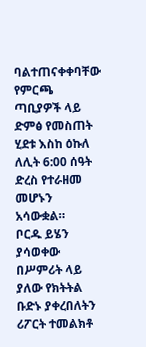ባልተጠናቀቀባቸው የምርጫ ጣቢያዎች ላይ ድምፅ የመስጠት ሂደቱ እስከ ዕኩለ ለሊት 6:00 ሰዓት ድረስ የተራዘመ መሆኑን አሳውቋል።
ቦርዱ ይሄን ያሳወቀው በሥምሪት ላይ ያለው የክትትል ቡድኑ ያቀረበለትን ሪፖርት ተመልክቶ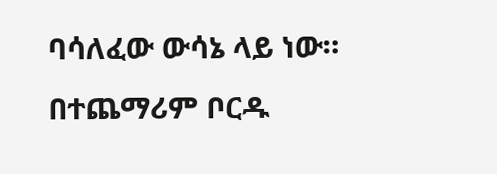ባሳለፈው ውሳኔ ላይ ነው።
በተጨማሪም ቦርዱ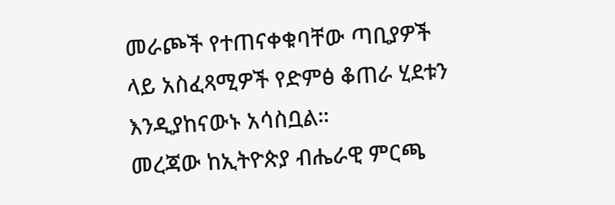መራጮች የተጠናቀቁባቸው ጣቢያዎች ላይ አስፈጻሚዎች የድምፅ ቆጠራ ሂደቱን እንዲያከናውኑ አሳስቧል።
መረጃው ከኢትዮጵያ ብሔራዊ ምርጫ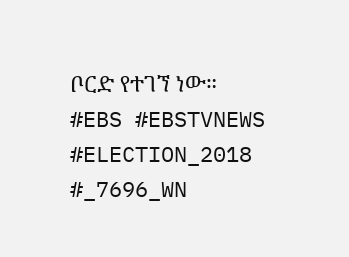ቦርድ የተገኘ ነው።
#EBS #EBSTVNEWS #ELECTION_2018 #_7696_WN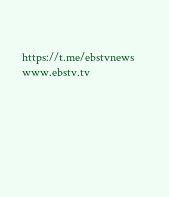https://t.me/ebstvnews www.ebstv.tv